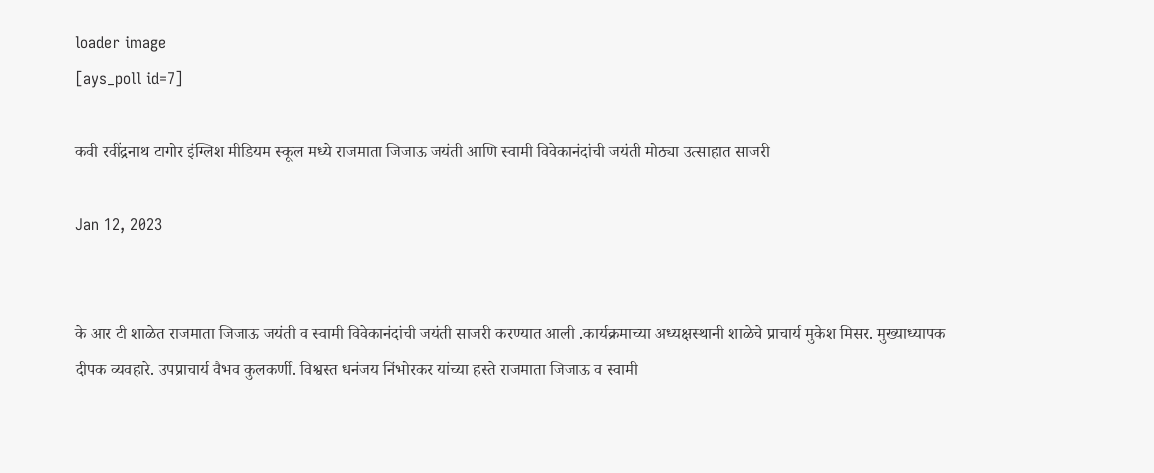loader image
[ays_poll id=7]

कवी रवींद्रनाथ टागोर इंग्लिश मीडियम स्कूल मध्ये राजमाता जिजाऊ जयंती आणि स्वामी विवेकानंदांची जयंती मोठ्या उत्साहात साजरी

Jan 12, 2023


के आर टी शाळेत राजमाता जिजाऊ जयंती व स्वामी विवेकानंदांची जयंती साजरी करण्यात आली .कार्यक्रमाच्या अध्यक्षस्थानी शाळेचे प्राचार्य मुकेश मिसर. मुख्याध्यापक दीपक व्यवहारे. उपप्राचार्य वैभव कुलकर्णी. विश्वस्त धनंजय निंभोरकर यांच्या हस्ते राजमाता जिजाऊ व स्वामी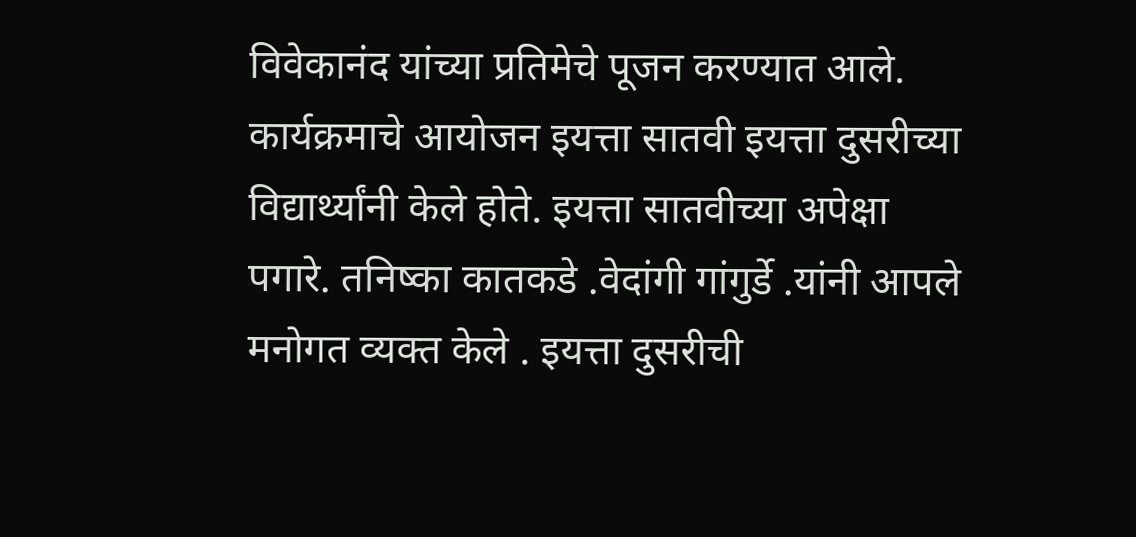विवेकानंद यांच्या प्रतिमेचे पूजन करण्यात आले. कार्यक्रमाचे आयोजन इयत्ता सातवी इयत्ता दुसरीच्या विद्यार्थ्यांनी केले होते. इयत्ता सातवीच्या अपेक्षा पगारे. तनिष्का कातकडे .वेदांगी गांगुर्डे .यांनी आपले मनोगत व्यक्त केले . इयत्ता दुसरीची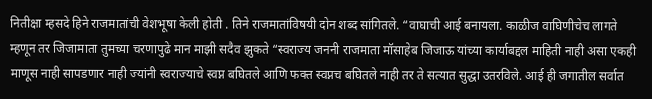नितीक्षा म्हसदे हिने राजमातांची वेशभूषा केली होती . तिने राजमातांविषयी दोन शब्द सांगितले. “वाघाची आई बनायला. काळीज वाघिणीचेच लागते म्हणून तर जिजामाता तुमच्या चरणापुढे मान माझी सदैव झुकते “स्वराज्य जननी राजमाता मॉसाहेब जिजाऊ यांच्या कार्याबद्दल माहिती नाही असा एकही माणूस नाही सापडणार नाही ज्यांनी स्वराज्याचे स्वप्न बघितले आणि फक्त स्वप्नच बघितले नाही तर ते सत्यात सुद्धा उतरविले. आई ही जगातील सर्वात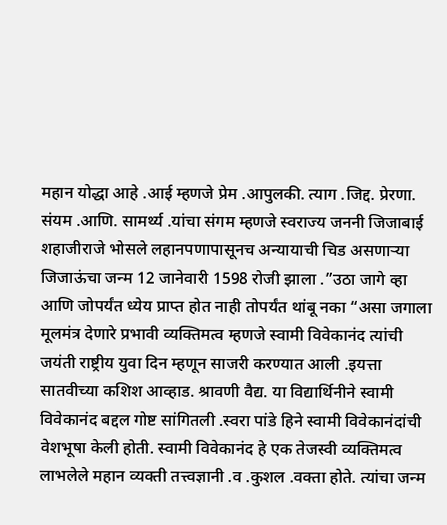महान योद्धा आहे .आई म्हणजे प्रेम .आपुलकी. त्याग .जिद्द. प्रेरणा. संयम .आणि. सामर्थ्य .यांचा संगम म्हणजे स्वराज्य जननी जिजाबाई शहाजीराजे भोसले लहानपणापासूनच अन्यायाची चिड असणाऱ्या जिजाऊंचा जन्म 12 जानेवारी 1598 रोजी झाला .”उठा जागे व्हा आणि जोपर्यंत ध्येय प्राप्त होत नाही तोपर्यंत थांबू नका “असा जगाला मूलमंत्र देणारे प्रभावी व्यक्तिमत्व म्हणजे स्वामी विवेकानंद त्यांची जयंती राष्ट्रीय युवा दिन म्हणून साजरी करण्यात आली .इयत्ता सातवीच्या कशिश आव्हाड. श्रावणी वैद्य. या विद्यार्थिनीने स्वामी विवेकानंद बद्दल गोष्ट सांगितली .स्वरा पांडे हिने स्वामी विवेकानंदांची वेशभूषा केली होती. स्वामी विवेकानंद हे एक तेजस्वी व्यक्तिमत्व लाभलेले महान व्यक्ती तत्त्वज्ञानी .व .कुशल .वक्ता होते. त्यांचा जन्म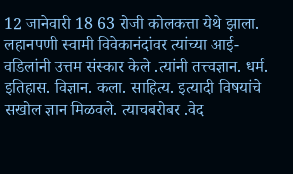12 जानेवारी 18 63 रोजी कोलकत्ता येथे झाला. लहानपणी स्वामी विवेकानंदांवर त्यांच्या आई-वडिलांनी उत्तम संस्कार केले .त्यांनी तत्त्वज्ञान. धर्म. इतिहास. विज्ञान. कला. साहित्य. इत्यादी विषयांचे सखोल ज्ञान मिळवले. त्याचबरोबर .वेद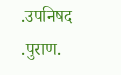.उपनिषद .पुराण.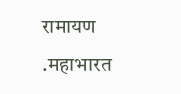रामायण .महाभारत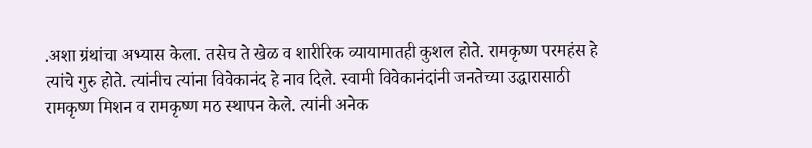.अशा ग्रंथांचा अभ्यास केला. तसेच ते खेळ व शारीरिक व्यायामातही कुशल होते. रामकृष्ण परमहंस हे त्यांचे गुरु होते. त्यांनीच त्यांना विवेकानंद हे नाव दिले. स्वामी विवेकानंदांनी जनतेच्या उद्धारासाठी रामकृष्ण मिशन व रामकृष्ण मठ स्थापन केले. त्यांनी अनेक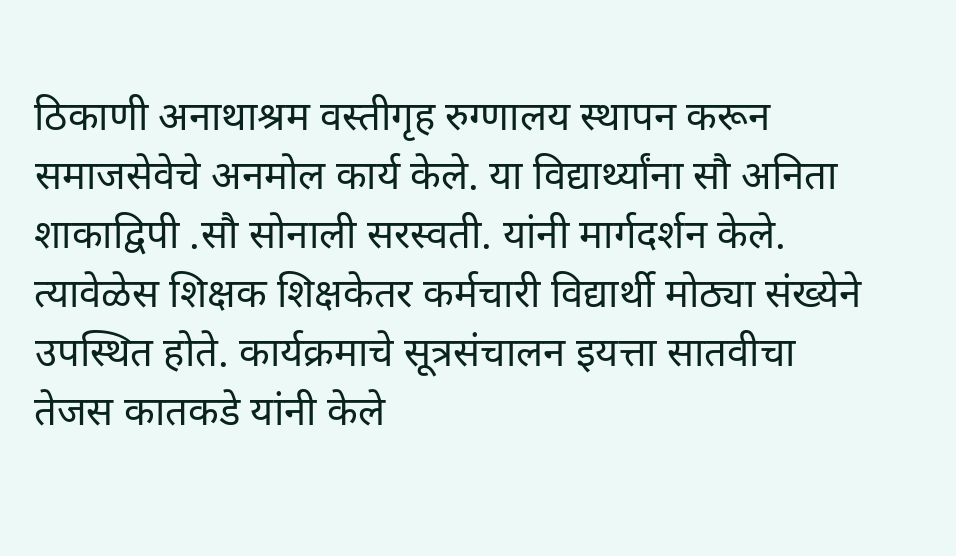ठिकाणी अनाथाश्रम वस्तीगृह रुग्णालय स्थापन करून समाजसेवेचे अनमोल कार्य केले. या विद्यार्थ्यांना सौ अनिता शाकाद्विपी .सौ सोनाली सरस्वती. यांनी मार्गदर्शन केले. त्यावेळेस शिक्षक शिक्षकेतर कर्मचारी विद्यार्थी मोठ्या संख्येने उपस्थित होते. कार्यक्रमाचे सूत्रसंचालन इयत्ता सातवीचा तेजस कातकडे यांनी केले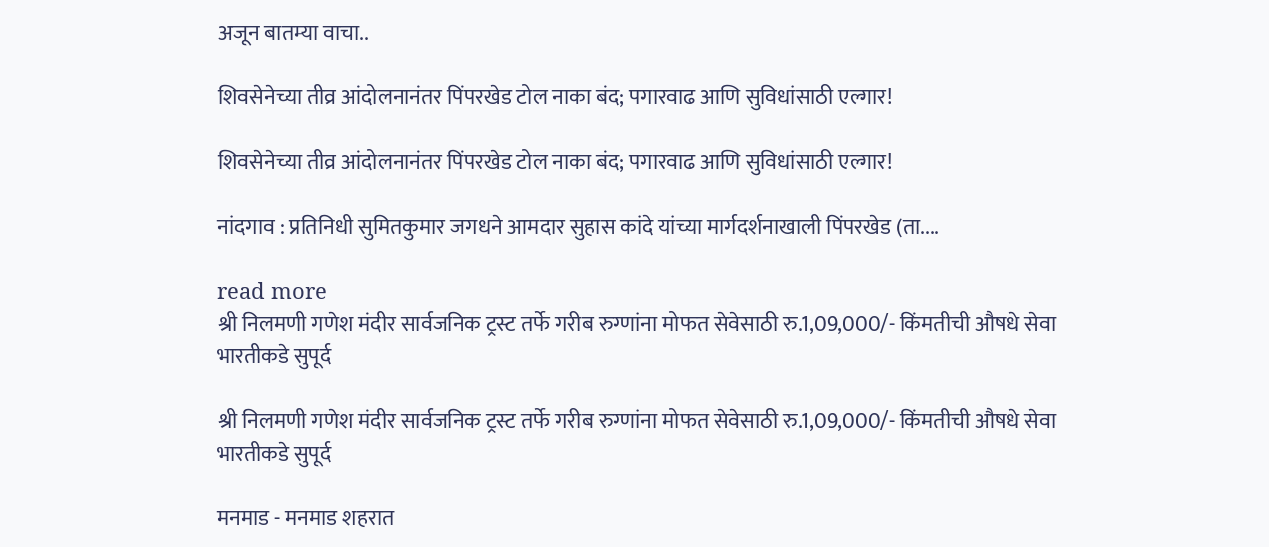अजून बातम्या वाचा..

शिवसेनेच्या तीव्र आंदोलनानंतर पिंपरखेड टोल नाका बंद; पगारवाढ आणि सुविधांसाठी एल्गार!

शिवसेनेच्या तीव्र आंदोलनानंतर पिंपरखेड टोल नाका बंद; पगारवाढ आणि सुविधांसाठी एल्गार!

नांदगाव : प्रतिनिधी सुमितकुमार जगधने आमदार सुहास कांदे यांच्या मार्गदर्शनाखाली पिंपरखेड (ता....

read more
श्री निलमणी गणेश मंदीर सार्वजनिक ट्रस्ट तर्फे गरीब रुग्णांना मोफत सेवेसाठी रु.1,09,000/- किंमतीची औषधे सेवा भारतीकडे सुपूर्द

श्री निलमणी गणेश मंदीर सार्वजनिक ट्रस्ट तर्फे गरीब रुग्णांना मोफत सेवेसाठी रु.1,09,000/- किंमतीची औषधे सेवा भारतीकडे सुपूर्द

मनमाड - मनमाड शहरात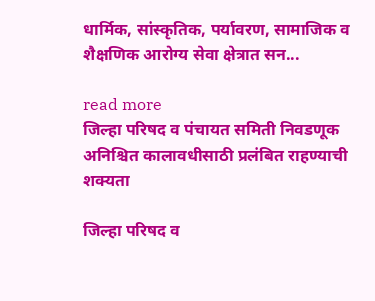धार्मिक, सांस्कृतिक, पर्यावरण, सामाजिक व शैक्षणिक आरोग्य सेवा क्षेत्रात सन...

read more
जिल्हा परिषद व पंचायत समिती निवडणूक अनिश्चित कालावधीसाठी प्रलंबित राहण्याची शक्यता

जिल्हा परिषद व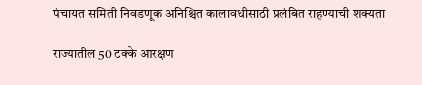पंचायत समिती निवडणूक अनिश्चित कालावधीसाठी प्रलंबित राहण्याची शक्यता

राज्यातील 50 टक्के आरक्षण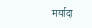मर्यादा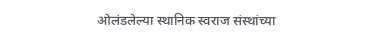ओलंडलेल्या स्थानिक स्वराज संस्थांच्या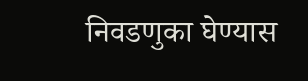निवडणुका घेण्यास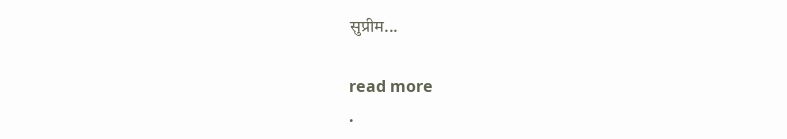सुप्रीम...

read more
.